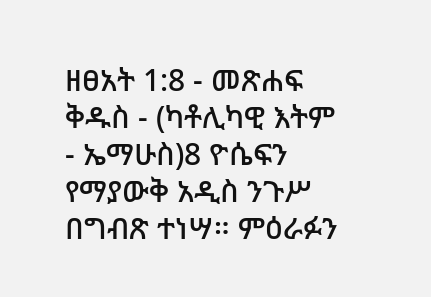ዘፀአት 1:8 - መጽሐፍ ቅዱስ - (ካቶሊካዊ እትም - ኤማሁስ)8 ዮሴፍን የማያውቅ አዲስ ንጉሥ በግብጽ ተነሣ። ምዕራፉን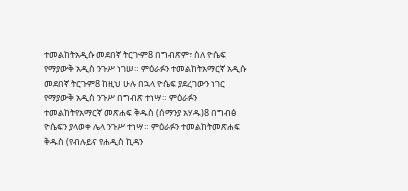ተመልከትአዲሱ መደበኛ ትርጒም8 በግብጽም፣ ስለ ዮሴፍ የማያውቅ አዲስ ንጉሥ ነገሠ። ምዕራፉን ተመልከትአማርኛ አዲሱ መደበኛ ትርጉም8 ከዚህ ሁሉ በኋላ ዮሴፍ ያደረገውን ነገር የማያውቅ አዲስ ንጉሥ በግብጽ ተነሣ። ምዕራፉን ተመልከትየአማርኛ መጽሐፍ ቅዱስ (ሰማንያ አሃዱ)8 በግብፅ ዮሴፍን ያላወቀ ሌላ ንጉሥ ተነሣ። ምዕራፉን ተመልከትመጽሐፍ ቅዱስ (የብሉይና የሐዲስ ኪዳን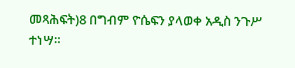መጻሕፍት)8 በግብም ዮሴፍን ያላወቀ አዲስ ንጉሥ ተነሣ።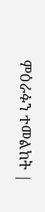ምዕራፉን ተመልከት |